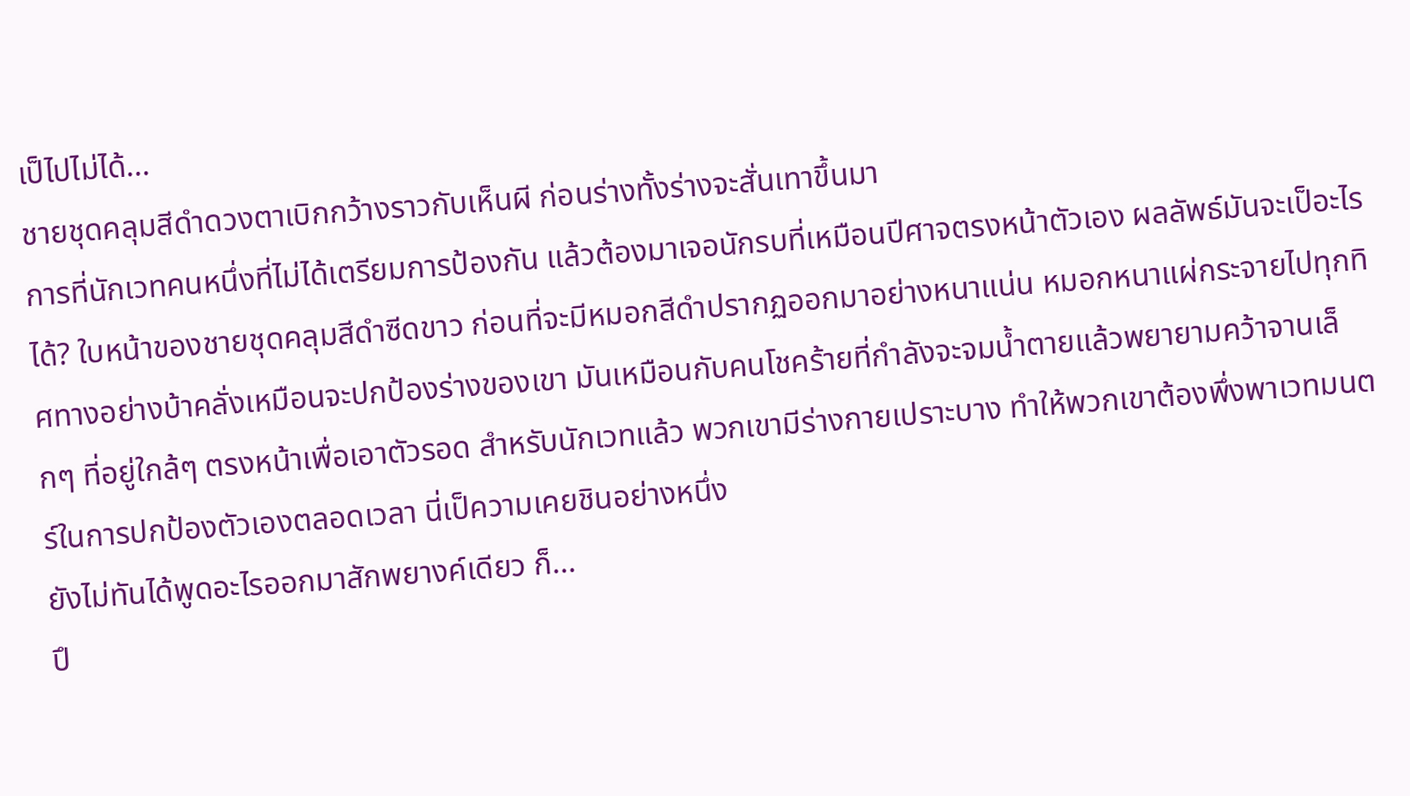เป็ไปไม่ได้...
ชายชุดคลุมสีดำดวงตาเบิกกว้างราวกับเห็นผี ก่อนร่างทั้งร่างจะสั่นเทาขึ้นมา
การที่นักเวทคนหนึ่งที่ไม่ได้เตรียมการป้องกัน แล้วต้องมาเจอนักรบที่เหมือนปีศาจตรงหน้าตัวเอง ผลลัพธ์มันจะเป็อะไรได้? ใบหน้าของชายชุดคลุมสีดำซีดขาว ก่อนที่จะมีหมอกสีดำปรากฏออกมาอย่างหนาแน่น หมอกหนาแผ่กระจายไปทุกทิศทางอย่างบ้าคลั่งเหมือนจะปกป้องร่างของเขา มันเหมือนกับคนโชคร้ายที่กำลังจะจมน้ำตายแล้วพยายามคว้าจานเล็กๆ ที่อยู่ใกล้ๆ ตรงหน้าเพื่อเอาตัวรอด สำหรับนักเวทแล้ว พวกเขามีร่างกายเปราะบาง ทำให้พวกเขาต้องพึ่งพาเวทมนตร์ในการปกป้องตัวเองตลอดเวลา นี่เป็ความเคยชินอย่างหนึ่ง
ยังไม่ทันได้พูดอะไรออกมาสักพยางค์เดียว ก็...
ปึ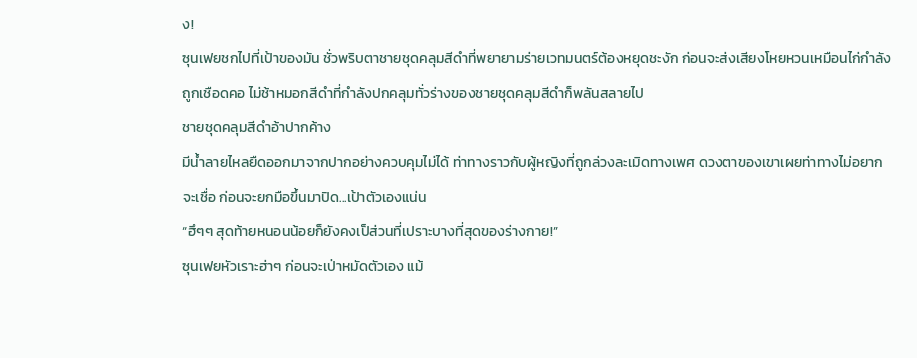ง!
ซุนเฟยชกไปที่เป้าของมัน ชั่วพริบตาชายชุดคลุมสีดำที่พยายามร่ายเวทมนตร์ต้องหยุดชะงัก ก่อนจะส่งเสียงโหยหวนเหมือนไก่กำลังถูกเชือดคอ ไม่ช้าหมอกสีดำที่กำลังปกคลุมทั่วร่างของชายชุดคลุมสีดำก็พลันสลายไป
ชายชุดคลุมสีดำอ้าปากค้าง
มีน้ำลายไหลยืดออกมาจากปากอย่างควบคุมไม่ได้ ท่าทางราวกับผู้หญิงที่ถูกล่วงละเมิดทางเพศ ดวงตาของเขาเผยท่าทางไม่อยากจะเชื่อ ก่อนจะยกมือขึ้นมาปิด...เป้าตัวเองแน่น
“ฮึๆๆ สุดท้ายหนอนน้อยก็ยังคงเป็ส่วนที่เปราะบางที่สุดของร่างกาย!”
ซุนเฟยหัวเราะฮ่าๆ ก่อนจะเป่าหมัดตัวเอง แม้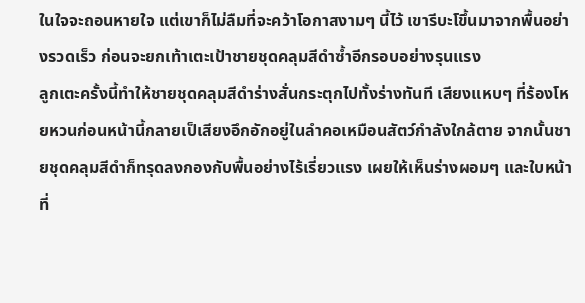ในใจจะถอนหายใจ แต่เขาก็ไม่ลืมที่จะคว้าโอกาสงามๆ นี้ไว้ เขารีบะโขึ้นมาจากพื้นอย่างรวดเร็ว ก่อนจะยกเท้าเตะเป้าชายชุดคลุมสีดำซ้ำอีกรอบอย่างรุนแรง
ลูกเตะครั้งนี้ทำให้ชายชุดคลุมสีดำร่างสั่นกระตุกไปทั้งร่างทันที เสียงแหบๆ ที่ร้องโหยหวนก่อนหน้านี้กลายเป็เสียงอึกอักอยู่ในลำคอเหมือนสัตว์กำลังใกล้ตาย จากนั้นชายชุดคลุมสีดำก็ทรุดลงกองกับพื้นอย่างไร้เรี่ยวแรง เผยให้เห็นร่างผอมๆ และใบหน้าที่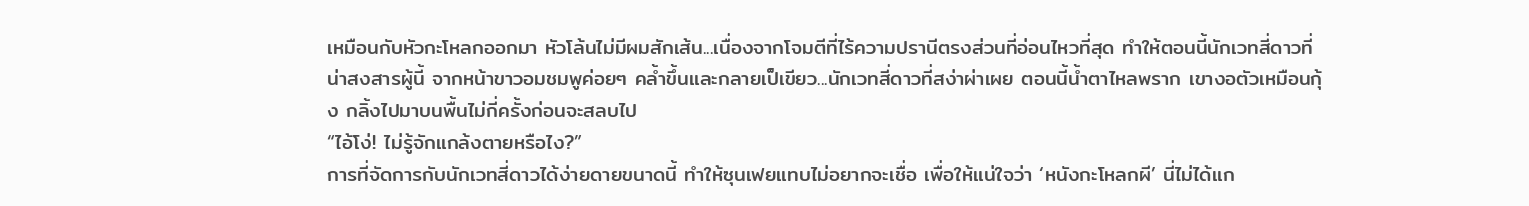เหมือนกับหัวกะโหลกออกมา หัวโล้นไม่มีผมสักเส้น...เนื่องจากโจมตีที่ไร้ความปรานีตรงส่วนที่อ่อนไหวที่สุด ทำให้ตอนนี้นักเวทสี่ดาวที่น่าสงสารผู้นี้ จากหน้าขาวอมชมพูค่อยๆ คล้ำขึ้นและกลายเป็เขียว...นักเวทสี่ดาวที่สง่าผ่าเผย ตอนนี้น้ำตาไหลพราก เขางอตัวเหมือนกุ้ง กลิ้งไปมาบนพื้นไม่กี่ครั้งก่อนจะสลบไป
“ไอ้โง่! ไม่รู้จักแกล้งตายหรือไง?”
การที่จัดการกับนักเวทสี่ดาวได้ง่ายดายขนาดนี้ ทำให้ซุนเฟยแทบไม่อยากจะเชื่อ เพื่อให้แน่ใจว่า ‘หนังกะโหลกผี’ นี่ไม่ได้แก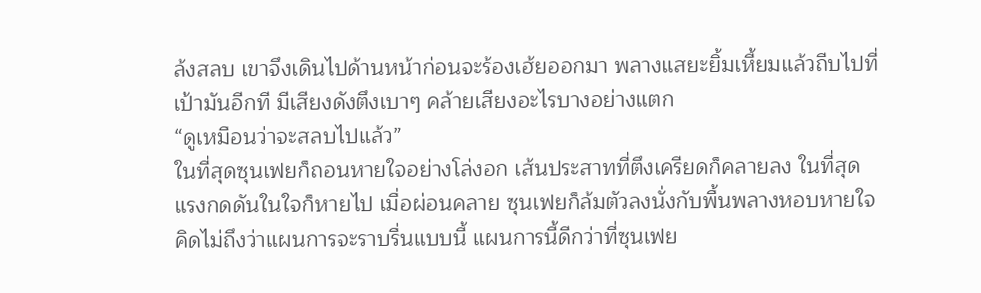ล้งสลบ เขาจึงเดินไปด้านหน้าก่อนจะร้องเฮ้ยออกมา พลางแสยะยิ้มเหี้ยมแล้วถีบไปที่เป้ามันอีกที มีเสียงดังตึงเบาๆ คล้ายเสียงอะไรบางอย่างแตก
“ดูเหมือนว่าจะสลบไปแล้ว”
ในที่สุดซุนเฟยก็ถอนหายใจอย่างโล่งอก เส้นประสาทที่ตึงเครียดก็คลายลง ในที่สุด แรงกดดันในใจก็หายไป เมื่อผ่อนคลาย ซุนเฟยก็ล้มตัวลงนั่งกับพื้นพลางหอบหายใจ
คิดไม่ถึงว่าแผนการจะราบรื่นแบบนี้ แผนการนี้ดีกว่าที่ซุนเฟย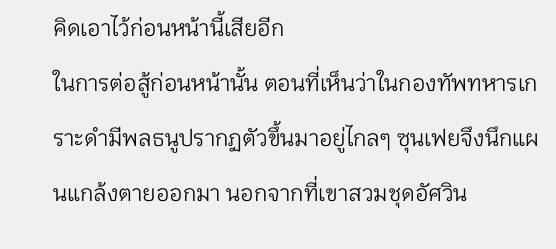คิดเอาไว้ก่อนหน้านี้เสียอีก
ในการต่อสู้ก่อนหน้านั้น ตอนที่เห็นว่าในกองทัพทหารเกราะดำมีพลธนูปรากฏตัวขึ้นมาอยู่ไกลๆ ซุนเฟยจึงนึกแผนแกล้งตายออกมา นอกจากที่เขาสวมชุดอัศวิน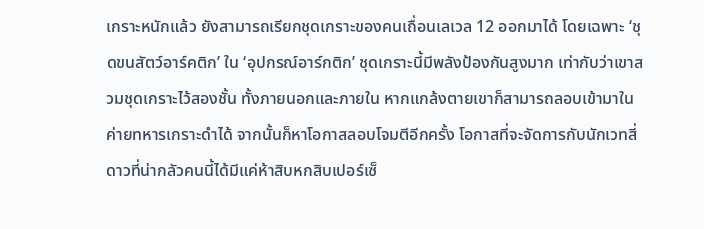เกราะหนักแล้ว ยังสามารถเรียกชุดเกราะของคนเถื่อนเลเวล 12 ออกมาได้ โดยเฉพาะ ‘ชุดขนสัตว์อาร์คติก’ ใน ‘อุปกรณ์อาร์กติก’ ชุดเกราะนี้มีพลังป้องกันสูงมาก เท่ากับว่าเขาสวมชุดเกราะไว้สองชั้น ทั้งภายนอกและภายใน หากแกล้งตายเขาก็สามารถลอบเข้ามาในค่ายทหารเกราะดำได้ จากนั้นก็หาโอกาสลอบโจมตีอีกครั้ง โอกาสที่จะจัดการกับนักเวทสี่ดาวที่น่ากลัวคนนี้ได้มีแค่ห้าสิบหกสิบเปอร์เซ็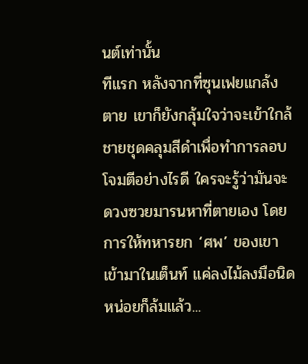นต์เท่านั้น
ทีแรก หลังจากที่ซุนเฟยแกล้งตาย เขาก็ยังกลุ้มใจว่าจะเข้าใกล้ชายชุดคลุมสีดำเพื่อทำการลอบโจมตีอย่างไรดี ใครจะรู้ว่ามันจะดวงซวยมารนหาที่ตายเอง โดยการให้ทหารยก ‘ศพ’ ของเขาเข้ามาในเต็นท์ แค่ลงไม้ลงมือนิดหน่อยก็ล้มแล้ว...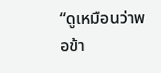“ดูเหมือนว่าพอข้า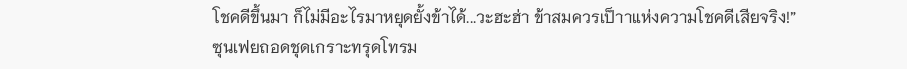โชคดีขึ้นมา ก็ไม่มีอะไรมาหยุดยั้งข้าได้...วะฮะฮ่า ข้าสมควรเป็าาแห่งความโชคดีเสียจริง!”
ซุนเฟยถอดชุดเกราะทรุดโทรม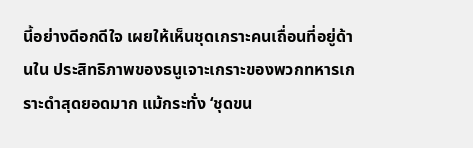นี้อย่างดีอกดีใจ เผยให้เห็นชุดเกราะคนเถื่อนที่อยู่ด้านใน ประสิทธิภาพของธนูเจาะเกราะของพวกทหารเกราะดำสุดยอดมาก แม้กระทั่ง ‘ชุดขน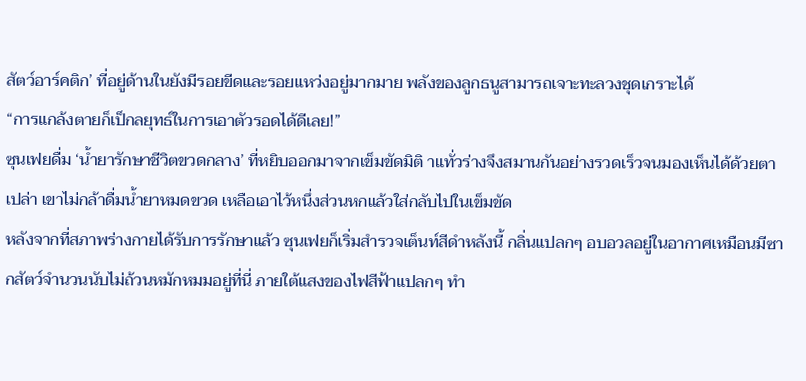สัตว์อาร์คติก’ ที่อยู่ด้านในยังมีรอยขีดและรอยแหว่งอยู่มากมาย พลังของลูกธนูสามารถเจาะทะลวงชุดเกราะได้
“การแกล้งตายก็เป็กลยุทธ์ในการเอาตัวรอดได้ดีเลย!”
ซุนเฟยดื่ม ‘น้ำยารักษาชีวิตขวดกลาง’ ที่หยิบออกมาจากเข็มขัดมิติ าแทั่วร่างจึงสมานกันอย่างรวดเร็วจนมองเห็นได้ด้วยตาเปล่า เขาไม่กล้าดื่มน้ำยาหมดขวด เหลือเอาไว้หนึ่งส่วนหกแล้วใส่กลับไปในเข็มขัด
หลังจากที่สภาพร่างกายได้รับการรักษาแล้ว ซุนเฟยก็เริ่มสำรวจเต็นท์สีดำหลังนี้ กลิ่นแปลกๆ อบอวลอยู่ในอากาศเหมือนมีซากสัตว์จำนวนนับไม่ถ้วนหมักหมมอยู่ที่นี่ ภายใต้แสงของไฟสีฟ้าแปลกๆ ทำ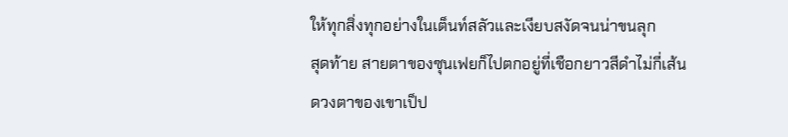ให้ทุกสิ่งทุกอย่างในเต็นท์สลัวและเงียบสงัดจนน่าขนลุก
สุดท้าย สายตาของซุนเฟยก็ไปตกอยู่ที่เชือกยาวสีดำไม่กี่เส้น
ดวงตาของเขาเป็ป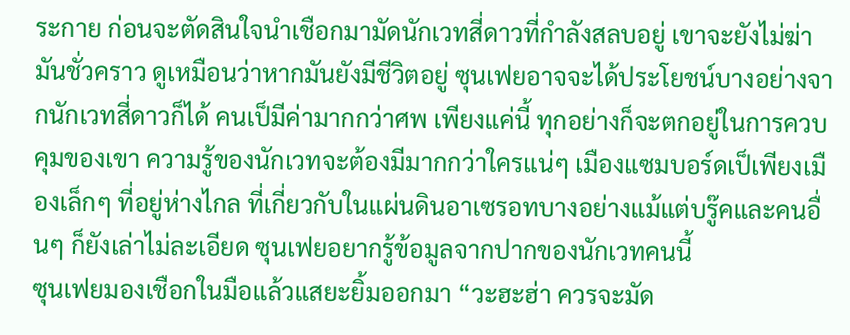ระกาย ก่อนจะตัดสินใจนำเชือกมามัดนักเวทสี่ดาวที่กำลังสลบอยู่ เขาจะยังไม่ฆ่ามันชั่วคราว ดูเหมือนว่าหากมันยังมีชีวิตอยู่ ซุนเฟยอาจจะได้ประโยชน์บางอย่างจากนักเวทสี่ดาวก็ได้ คนเป็มีค่ามากกว่าศพ เพียงแค่นี้ ทุกอย่างก็จะตกอยู่ในการควบคุมของเขา ความรู้ของนักเวทจะต้องมีมากกว่าใครแน่ๆ เมืองแซมบอร์ดเป็เพียงเมืองเล็กๆ ที่อยู่ห่างไกล ที่เกี่ยวกับในแผ่นดินอาเซรอทบางอย่างแม้แต่บรู๊คและคนอื่นๆ ก็ยังเล่าไม่ละเอียด ซุนเฟยอยากรู้ข้อมูลจากปากของนักเวทคนนี้
ซุนเฟยมองเชือกในมือแล้วแสยะยิ้มออกมา “วะฮะฮ่า ควรจะมัด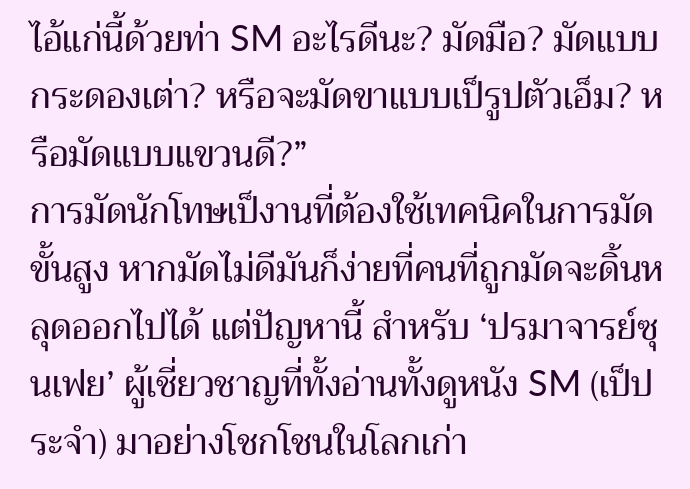ไอ้แก่นี้ด้วยท่า SM อะไรดีนะ? มัดมือ? มัดแบบกระดองเต่า? หรือจะมัดขาแบบเป็รูปตัวเอ็ม? หรือมัดแบบแขวนดี?”
การมัดนักโทษเป็งานที่ต้องใช้เทคนิคในการมัดขั้นสูง หากมัดไม่ดีมันก็ง่ายที่คนที่ถูกมัดจะดิ้นหลุดออกไปได้ แต่ปัญหานี้ สำหรับ ‘ปรมาจารย์ซุนเฟย’ ผู้เชี่ยวชาญที่ทั้งอ่านทั้งดูหนัง SM (เป็ประจำ) มาอย่างโชกโชนในโลกเก่า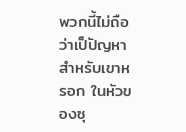พวกนี้ไม่ถือว่าเป็ปัญหาสำหรับเขาหรอก ในหัวของซุ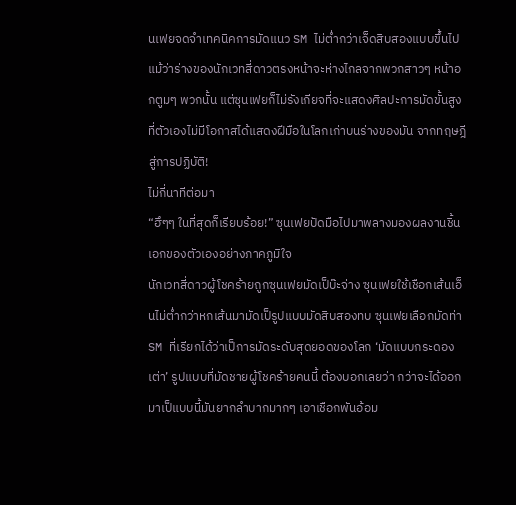นเฟยจดจำเทคนิคการมัดแนว SM ไม่ต่ำกว่าเจ็ดสิบสองแบบขึ้นไป แม้ว่าร่างของนักเวทสี่ดาวตรงหน้าจะห่างไกลจากพวกสาวๆ หน้าอกตูมๆ พวกนั้น แต่ซุนเฟยก็ไม่รังเกียจที่จะแสดงศิลปะการมัดขั้นสูงที่ตัวเองไม่มีโอกาสได้แสดงฝีมือในโลกเก่าบนร่างของมัน จากทฤษฎีสู่การปฏิบัติ!
ไม่กี่นาทีต่อมา
“ฮึๆๆ ในที่สุดก็เรียบร้อย!” ซุนเฟยปัดมือไปมาพลางมองผลงานชิ้นเอกของตัวเองอย่างภาคภูมิใจ
นักเวทสี่ดาวผู้โชคร้ายถูกซุนเฟยมัดเป็บ๊ะจ่าง ซุนเฟยใช้เชือกเส้นเอ็นไม่ต่ำกว่าหกเส้นมามัดเป็รูปแบบมัดสิบสองทบ ซุนเฟยเลือกมัดท่า SM ที่เรียกได้ว่าเป็การมัดระดับสุดยอดของโลก ‘มัดแบบกระดองเต่า’ รูปแบบที่มัดชายผู้โชคร้ายคนนี้ ต้องบอกเลยว่า กว่าจะได้ออกมาเป็แบบนี้มันยากลำบากมากๆ เอาเชือกพันอ้อม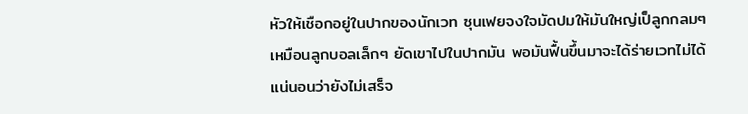หัวให้เชือกอยู่ในปากของนักเวท ซุนเฟยจงใจมัดปมให้มันใหญ่เป็ลูกกลมๆ เหมือนลูกบอลเล็กๆ ยัดเขาไปในปากมัน พอมันฟื้นขึ้นมาจะได้ร่ายเวทไม่ได้
แน่นอนว่ายังไม่เสร็จ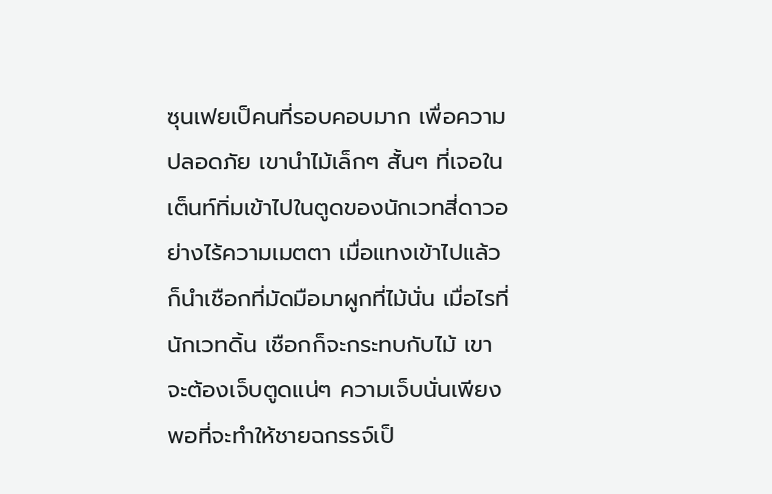ซุนเฟยเป็คนที่รอบคอบมาก เพื่อความปลอดภัย เขานำไม้เล็กๆ สั้นๆ ที่เจอในเต็นท์ทิ่มเข้าไปในตูดของนักเวทสี่ดาวอย่างไร้ความเมตตา เมื่อแทงเข้าไปแล้วก็นำเชือกที่มัดมือมาผูกที่ไม้นั่น เมื่อไรที่นักเวทดิ้น เชือกก็จะกระทบกับไม้ เขาจะต้องเจ็บตูดแน่ๆ ความเจ็บนั่นเพียงพอที่จะทำให้ชายฉกรรจ์เป็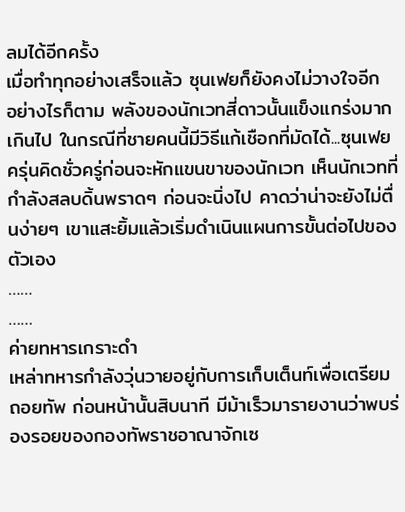ลมได้อีกครั้ง
เมื่อทำทุกอย่างเสร็จแล้ว ซุนเฟยก็ยังคงไม่วางใจอีก
อย่างไรก็ตาม พลังของนักเวทสี่ดาวนั้นแข็งแกร่งมากเกินไป ในกรณีที่ชายคนนี้มีวิธีแก้เชือกที่มัดได้...ซุนเฟยครุ่นคิดชั่วครู่ก่อนจะหักแขนขาของนักเวท เห็นนักเวทที่กำลังสลบดิ้นพราดๆ ก่อนจะนิ่งไป คาดว่าน่าจะยังไม่ตื่นง่ายๆ เขาแสะยิ้มแล้วเริ่มดำเนินแผนการขั้นต่อไปของตัวเอง
……
……
ค่ายทหารเกราะดำ
เหล่าทหารกำลังวุ่นวายอยู่กับการเก็บเต็นท์เพื่อเตรียมถอยทัพ ก่อนหน้านั้นสิบนาที มีม้าเร็วมารายงานว่าพบร่องรอยของกองทัพราชอาณาจักเซ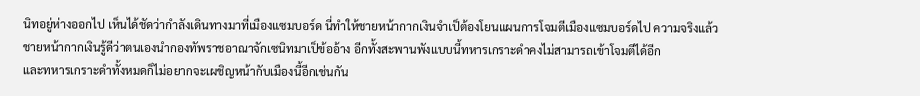นิทอยู่ห่างออกไป เห็นได้ชัดว่ากำลังเดินทางมาที่เมืองแซมบอร์ด นี่ทำให้ชายหน้ากากเงินจำเป็ต้องโยนแผนการโจมตีเมืองแซมบอร์ดไป ความจริงแล้วชายหน้ากากเงินรู้ดีว่าตนเองนำกองทัพราชอาณาจักเซนิทมาเป็ข้ออ้าง อีกทั้งสะพานพังแบบนี้ทหารเกราะดำคงไม่สามารถเข้าโจมตีได้อีก
และทหารเกราะดำทั้งหมดก็ไม่อยากจะเผชิญหน้ากับเมืองนี้อีกเช่นกัน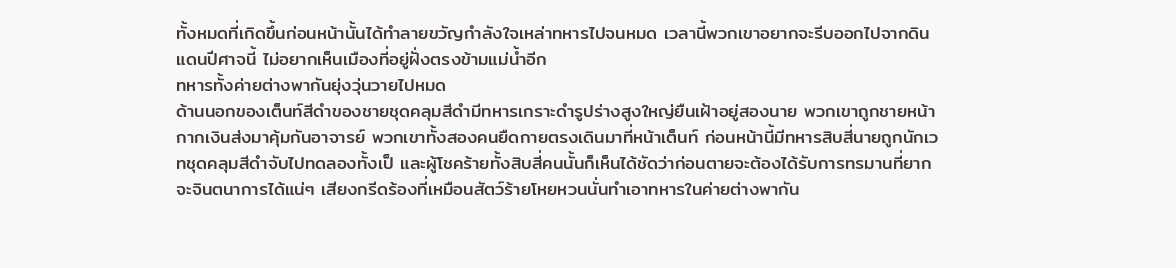ทั้งหมดที่เกิดขึ้นก่อนหน้านั้นได้ทำลายขวัญกำลังใจเหล่าทหารไปจนหมด เวลานี้พวกเขาอยากจะรีบออกไปจากดินแดนปีศาจนี้ ไม่อยากเห็นเมืองที่อยู่ฝั่งตรงข้ามแม่น้ำอีก
ทหารทั้งค่ายต่างพากันยุ่งวุ่นวายไปหมด
ด้านนอกของเต็นท์สีดำของชายชุดคลุมสีดำมีทหารเกราะดำรูปร่างสูงใหญ่ยืนเฝ้าอยู่สองนาย พวกเขาถูกชายหน้ากากเงินส่งมาคุ้มกันอาจารย์ พวกเขาทั้งสองคนยืดกายตรงเดินมาที่หน้าเต็นท์ ก่อนหน้านี้มีทหารสิบสี่นายถูกนักเวทชุดคลุมสีดำจับไปทดลองทั้งเป็ และผู้โชคร้ายทั้งสิบสี่คนนั้นก็เห็นได้ชัดว่าก่อนตายจะต้องได้รับการทรมานที่ยากจะจินตนาการได้แน่ๆ เสียงกรีดร้องที่เหมือนสัตว์ร้ายโหยหวนนั่นทำเอาทหารในค่ายต่างพากัน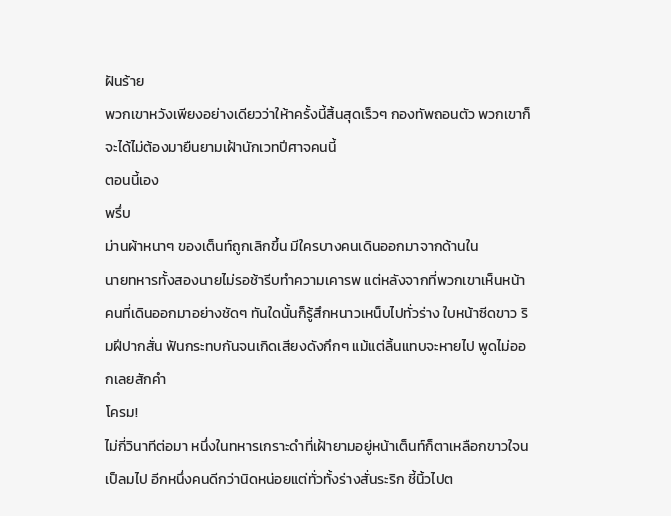ฝันร้าย
พวกเขาหวังเพียงอย่างเดียวว่าให้าครั้งนี้สิ้นสุดเร็วๆ กองทัพถอนตัว พวกเขาก็จะได้ไม่ต้องมายืนยามเฝ้านักเวทปีศาจคนนี้
ตอนนี้เอง
พรึ่บ
ม่านผ้าหนาๆ ของเต็นท์ถูกเลิกขึ้น มีใครบางคนเดินออกมาจากด้านใน
นายทหารทั้งสองนายไม่รอช้ารีบทำความเคารพ แต่หลังจากที่พวกเขาเห็นหน้าคนที่เดินออกมาอย่างชัดๆ ทันใดนั้นก็รู้สึกหนาวเหน็บไปทั่วร่าง ใบหน้าซีดขาว ริมฝีปากสั่น ฟันกระทบกันจนเกิดเสียงดังกึกๆ แม้แต่ลิ้นแทบจะหายไป พูดไม่ออกเลยสักคำ
โครม!
ไม่กี่วินาทีต่อมา หนึ่งในทหารเกราะดำที่เฝ้ายามอยู่หน้าเต็นท์ก็ตาเหลือกขาวใจนเป็ลมไป อีกหนึ่งคนดีกว่านิดหน่อยแต่ทั่วทั้งร่างสั่นระริก ชี้นิ้วไปต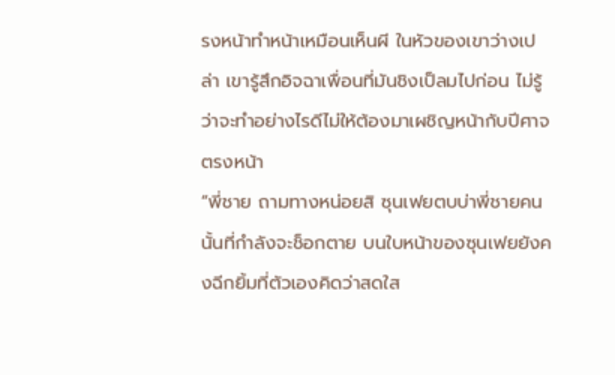รงหน้าทำหน้าเหมือนเห็นผี ในหัวของเขาว่างเปล่า เขารู้สึกอิจฉาเพื่อนที่มันชิงเป็ลมไปก่อน ไม่รู้ว่าจะทำอย่างไรดีไม่ให้ต้องมาเผชิญหน้ากับปีศาจตรงหน้า
“พี่ชาย ถามทางหน่อยสิ ซุนเฟยตบบ่าพี่ชายคนนั้นที่กำลังจะช็อกตาย บนใบหน้าของซุนเฟยยังคงฉีกยิ้มที่ตัวเองคิดว่าสดใส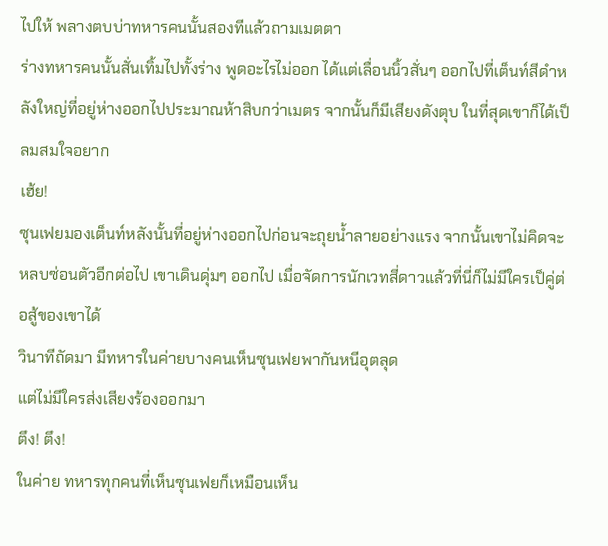ไปให้ พลางตบบ่าทหารคนนั้นสองทีแล้วถามเมตตา
ร่างทหารคนนั้นสั่นเทิ้มไปทั้งร่าง พูดอะไรไม่ออก ได้แต่เลื่อนนิ้วสั่นๆ ออกไปที่เต็นท์สีดำหลังใหญ่ที่อยู่ห่างออกไปประมาณห้าสิบกว่าเมตร จากนั้นก็มีเสียงดังตุบ ในที่สุดเขาก็ได้เป็ลมสมใจอยาก
เฮ้ย!
ซุนเฟยมองเต็นท์หลังนั้นที่อยู่ห่างออกไปก่อนจะถุยน้ำลายอย่างแรง จากนั้นเขาไม่คิดจะหลบซ่อนตัวอีกต่อไป เขาเดินดุ่มๆ ออกไป เมื่อจัดการนักเวทสี่ดาวแล้วที่นี่ก็ไม่มีใครเป็คู่ต่อสู้ของเขาได้
วินาทีถัดมา มีทหารในค่ายบางคนเห็นซุนเฟยพากันหนีอุตลุด
แต่ไม่มีใครส่งเสียงร้องออกมา
ตึง! ตึง!
ในค่าย ทหารทุกคนที่เห็นซุนเฟยก็เหมือนเห็น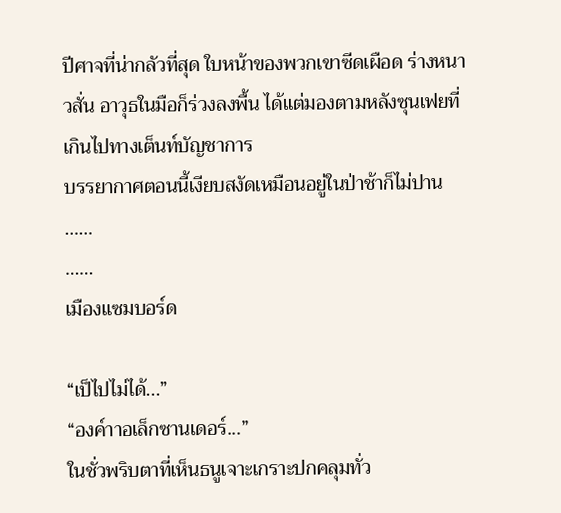ปีศาจที่น่ากลัวที่สุด ใบหน้าของพวกเขาซีดเผือด ร่างหนาวสั่น อาวุธในมือก็ร่วงลงพื้น ได้แต่มองตามหลังซุนเฟยที่เกินไปทางเต็นท์บัญชาการ
บรรยากาศตอนนี้เงียบสงัดเหมือนอยู่ในป่าช้าก็ไม่ปาน
……
……
เมืองแซมบอร์ด

“เป็ไปไม่ได้...”
“องค์าาอเล็กซานเดอร์...”
ในชั่วพริบตาที่เห็นธนูเจาะเกราะปกคลุมทั่ว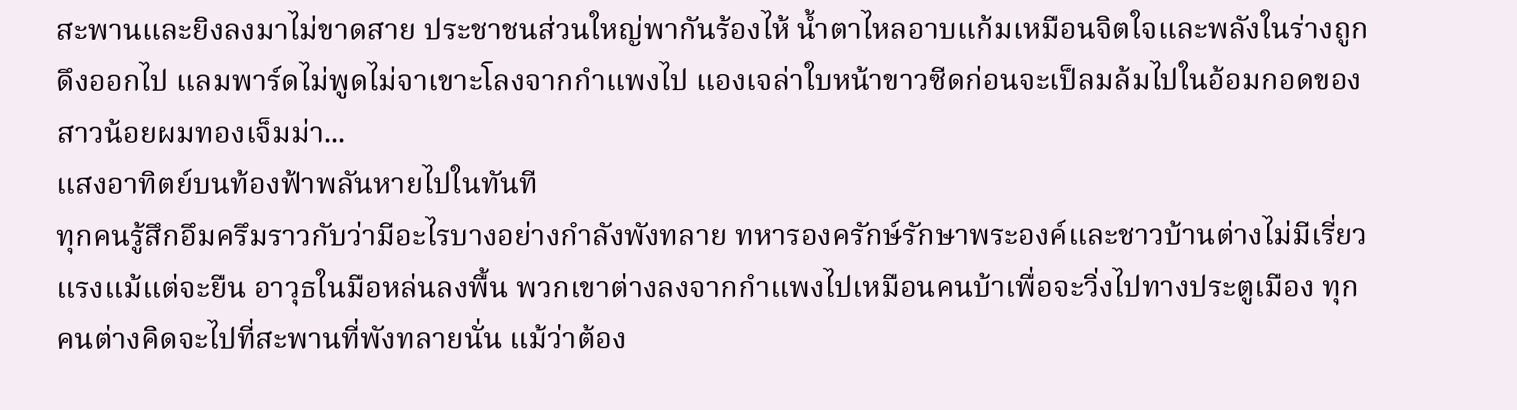สะพานและยิงลงมาไม่ขาดสาย ประชาชนส่วนใหญ่พากันร้องไห้ น้ำตาไหลอาบแก้มเหมือนจิตใจและพลังในร่างถูกดึงออกไป แลมพาร์ดไม่พูดไม่จาเขาะโลงจากกำแพงไป แองเจล่าใบหน้าขาวซีดก่อนจะเป็ลมล้มไปในอ้อมกอดของสาวน้อยผมทองเจ็มม่า...
แสงอาทิตย์บนท้องฟ้าพลันหายไปในทันที
ทุกคนรู้สึกอึมครึมราวกับว่ามีอะไรบางอย่างกำลังพังทลาย ทหารองครักษ์รักษาพระองค์และชาวบ้านต่างไม่มีเรี่ยวแรงแม้แต่จะยืน อาวุธในมือหล่นลงพื้น พวกเขาต่างลงจากกำแพงไปเหมือนคนบ้าเพื่อจะวิ่งไปทางประตูเมือง ทุกคนต่างคิดจะไปที่สะพานที่พังทลายนั่น แม้ว่าต้อง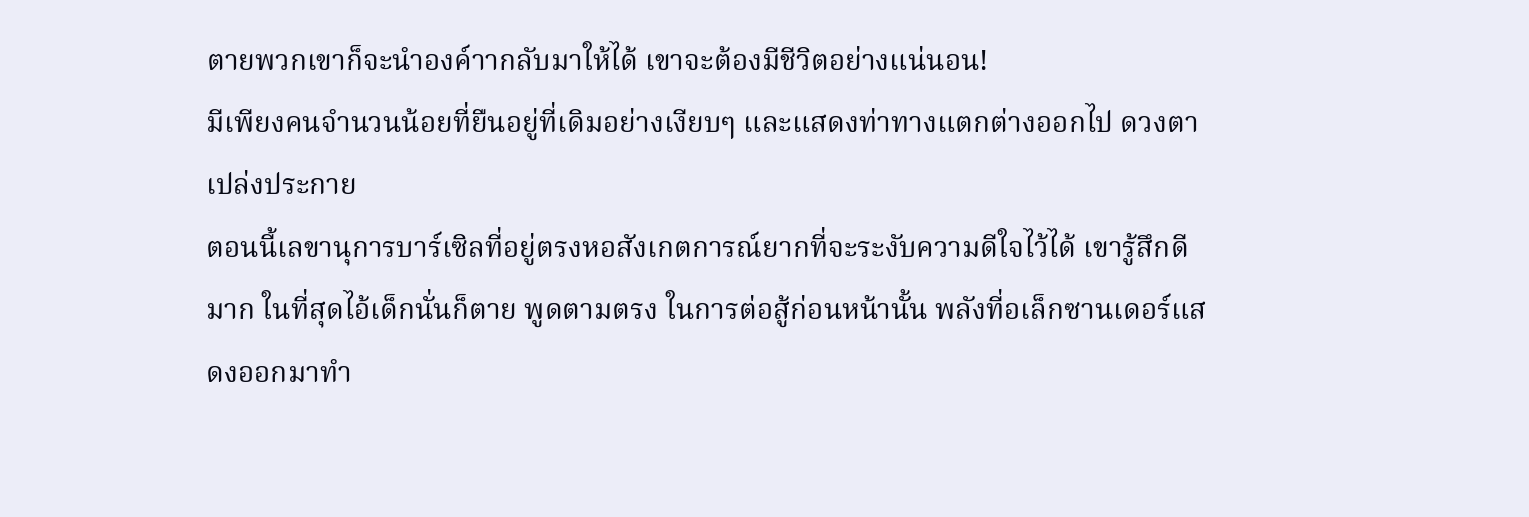ตายพวกเขาก็จะนำองค์าากลับมาให้ได้ เขาจะต้องมีชีวิตอย่างแน่นอน!
มีเพียงคนจำนวนน้อยที่ยืนอยู่ที่เดิมอย่างเงียบๆ และแสดงท่าทางแตกต่างออกไป ดวงตาเปล่งประกาย
ตอนนี้เลขานุการบาร์เซิลที่อยู่ตรงหอสังเกตการณ์ยากที่จะระงับความดีใจไว้ได้ เขารู้สึกดีมาก ในที่สุดไอ้เด็กนั่นก็ตาย พูดตามตรง ในการต่อสู้ก่อนหน้านั้น พลังที่อเล็กซานเดอร์แสดงออกมาทำ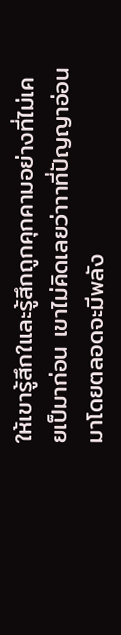ให้เขารู้สึกใและรู้สึกถูกคุกคามอย่างที่ไม่เคยเป็มาก่อน เขาไม่คิดเลยว่าาาที่ปัญญาอ่อนมาโดยตลอดจะมีพลัง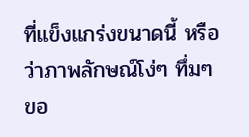ที่แข็งแกร่งขนาดนี้ หรือว่าภาพลักษณ์โง่ๆ ทึ่มๆ ขอ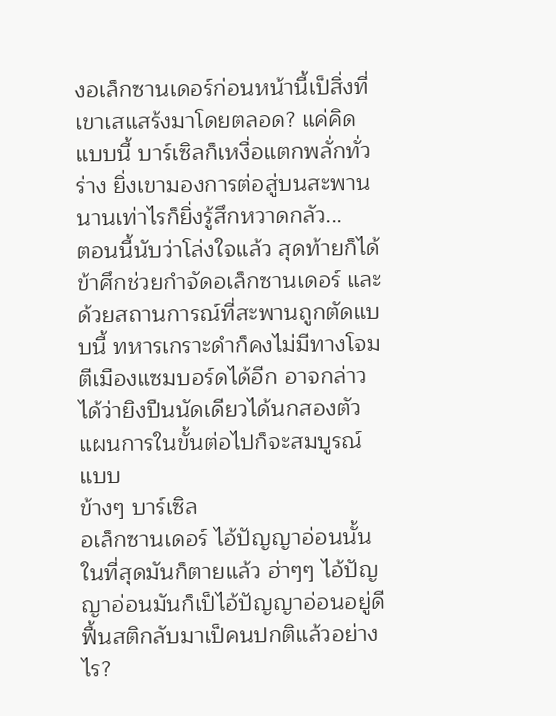งอเล็กซานเดอร์ก่อนหน้านี้เป็สิ่งที่เขาเสแสร้งมาโดยตลอด? แค่คิดแบบนี้ บาร์เซิลก็เหงื่อแตกพลั่กทั่วร่าง ยิ่งเขามองการต่อสู่บนสะพานนานเท่าไรก็ยิ่งรู้สึกหวาดกลัว...
ตอนนี้นับว่าโล่งใจแล้ว สุดท้ายก็ได้ข้าศึกช่วยกำจัดอเล็กซานเดอร์ และด้วยสถานการณ์ที่สะพานถูกตัดแบบนี้ ทหารเกราะดำก็คงไม่มีทางโจมตีเมืองแซมบอร์ดได้อีก อาจกล่าวได้ว่ายิงปืนนัดเดียวได้นกสองตัว แผนการในขั้นต่อไปก็จะสมบูรณ์แบบ
ข้างๆ บาร์เซิล
อเล็กซานเดอร์ ไอ้ปัญญาอ่อนนั้นในที่สุดมันก็ตายแล้ว ฮ่าๆๆ ไอ้ปัญญาอ่อนมันก็เป็ไอ้ปัญญาอ่อนอยู่ดี ฟื้นสติกลับมาเป็คนปกติแล้วอย่างไร?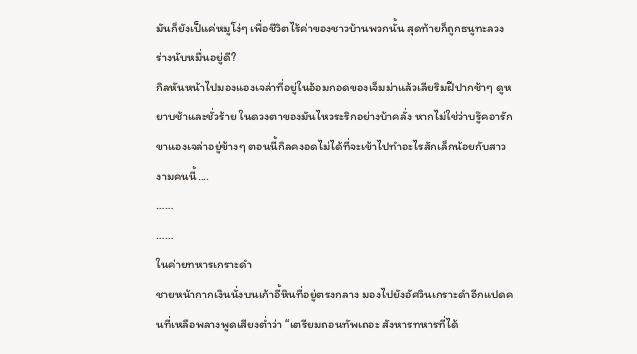มันก็ยังเป็แค่หมูโง่ๆ เพื่อชีวิตไร้ค่าของชาวบ้านพวกนั้น สุดท้ายก็ถูกธนูทะลวงร่างนับหมื่นอยู่ดี?
กิลหันหน้าไปมองแองเจล่าที่อยู่ในอ้อมกอดของเจ็มม่าแล้วเลียริมฝีปากช้าๆ ดูหยาบช้าและชั่วร้าย ในดวงตาของมันไหวระริกอย่างบ้าคลั่ง หากไม่ใช่ว่าบรู๊คอารักขาแองเจล่าอยู่ข้างๆ ตอนนี้กิลคงอดไม่ได้ที่จะเข้าไปทำอะไรสักเล็กน้อยกับสาวงามคนนี้....
……
……
ในค่ายทหารเกราะดำ
ชายหน้ากากเงินนั่งบนเก้าอี้หินที่อยู่ตรงกลาง มองไปยังอัศวินเกราะดำอีกแปดคนที่เหลือพลางพูดเสียงต่ำว่า “เตรียมถอนทัพเถอะ สังหารทหารที่ได้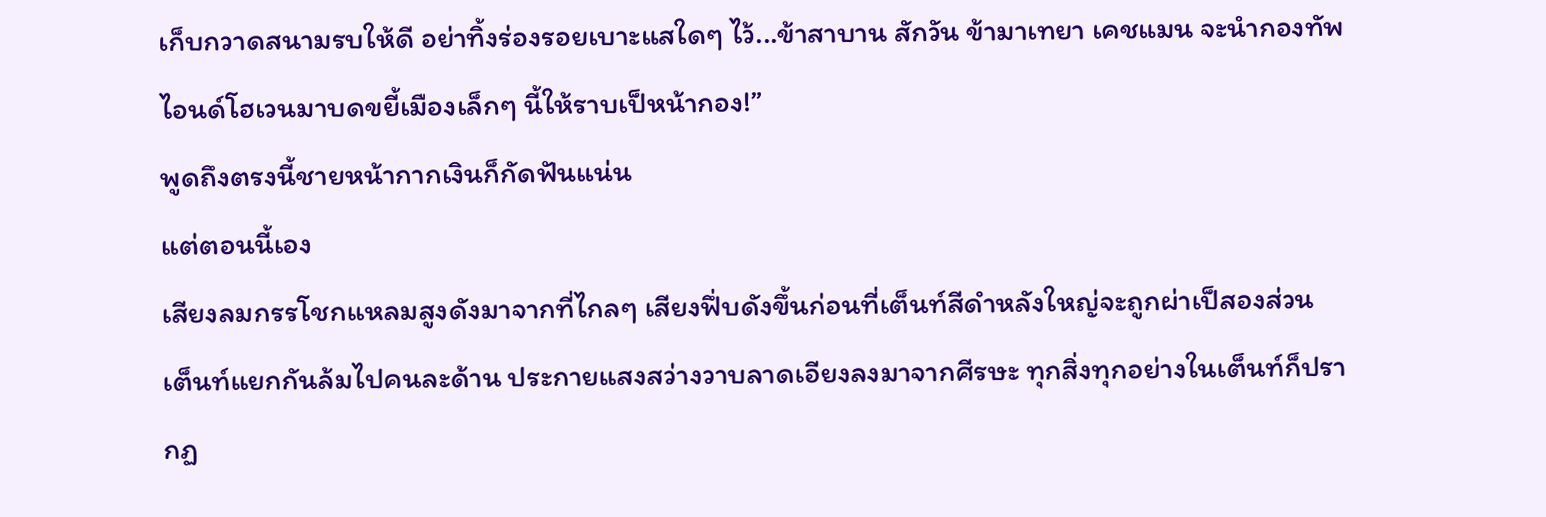เก็บกวาดสนามรบให้ดี อย่าทิ้งร่องรอยเบาะแสใดๆ ไว้...ข้าสาบาน สักวัน ข้ามาเทยา เคชแมน จะนำกองทัพไอนด์โฮเวนมาบดขยี้เมืองเล็กๆ นี้ให้ราบเป็หน้ากอง!”
พูดถึงตรงนี้ชายหน้ากากเงินก็กัดฟันแน่น
แต่ตอนนี้เอง
เสียงลมกรรโชกแหลมสูงดังมาจากที่ไกลๆ เสียงฟึ่บดังขึ้นก่อนที่เต็นท์สีดำหลังใหญ่จะถูกผ่าเป็สองส่วน เต็นท์แยกกันล้มไปคนละด้าน ประกายแสงสว่างวาบลาดเอียงลงมาจากศีรษะ ทุกสิ่งทุกอย่างในเต็นท์ก็ปรากฏ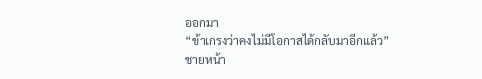ออกมา
“ข้าเกรงว่าคงไม่มีโอกาสได้กลับมาอีกแล้ว”
ชายหน้า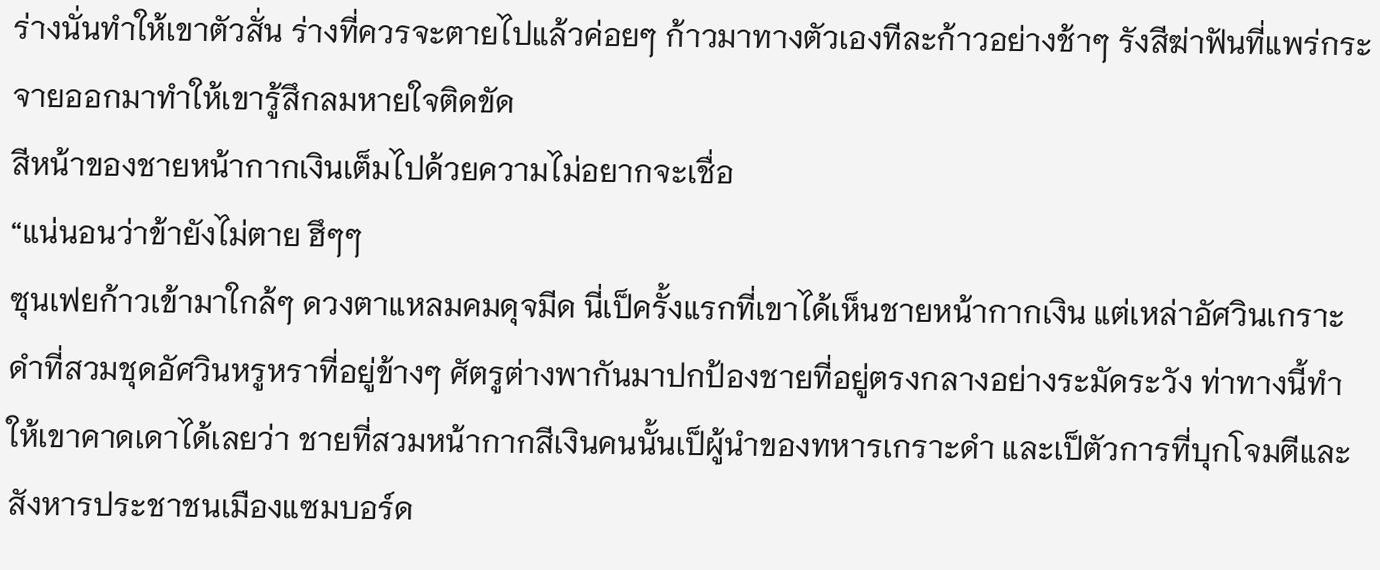ร่างนั่นทำให้เขาตัวสั่น ร่างที่ควรจะตายไปแล้วค่อยๆ ก้าวมาทางตัวเองทีละก้าวอย่างช้าๆ รังสีฆ่าฟันที่แพร่กระจายออกมาทำให้เขารู้สึกลมหายใจติดขัด
สีหน้าของชายหน้ากากเงินเต็มไปด้วยความไม่อยากจะเชื่อ
“แน่นอนว่าข้ายังไม่ตาย ฮึๆๆ
ซุนเฟยก้าวเข้ามาใกล้ๆ ดวงตาแหลมคมดุจมีด นี่เป็ครั้งแรกที่เขาได้เห็นชายหน้ากากเงิน แต่เหล่าอัศวินเกราะดำที่สวมชุดอัศวินหรูหราที่อยู่ข้างๆ ศัตรูต่างพากันมาปกป้องชายที่อยู่ตรงกลางอย่างระมัดระวัง ท่าทางนี้ทำให้เขาคาดเดาได้เลยว่า ชายที่สวมหน้ากากสีเงินคนนั้นเป็ผู้นำของทหารเกราะดำ และเป็ตัวการที่บุกโจมตีและสังหารประชาชนเมืองแซมบอร์ด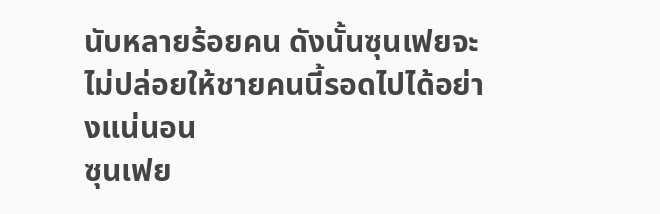นับหลายร้อยคน ดังนั้นซุนเฟยจะไม่ปล่อยให้ชายคนนี้รอดไปได้อย่างแน่นอน
ซุนเฟย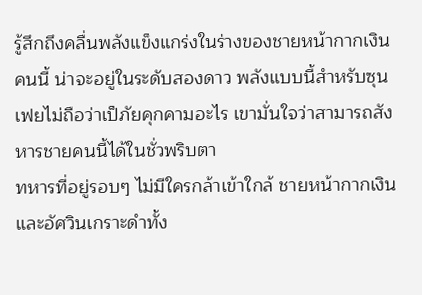รู้สึกถึงคลื่นพลังแข็งแกร่งในร่างของชายหน้ากากเงินคนนี้ น่าจะอยู่ในระดับสองดาว พลังแบบนี้สำหรับซุนเฟยไม่ถือว่าเป็ภัยคุกคามอะไร เขามั่นใจว่าสามารถสังหารชายคนนี้ได้ในชั่วพริบตา
ทหารที่อยู่รอบๆ ไม่มีใครกล้าเข้าใกล้ ชายหน้ากากเงินและอัศวินเกราะดำทั้ง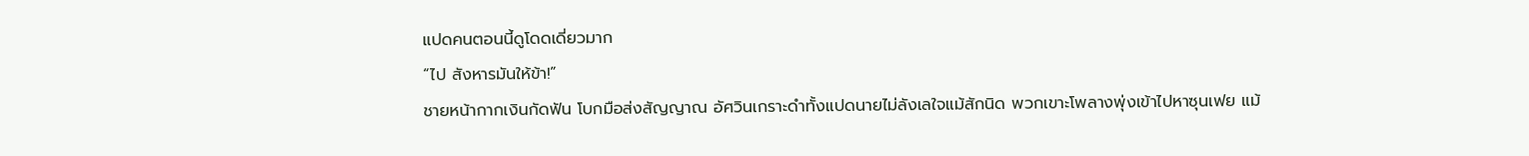แปดคนตอนนี้ดูโดดเดี่ยวมาก
“ไป สังหารมันให้ข้า!”
ชายหน้ากากเงินกัดฟัน โบกมือส่งสัญญาณ อัศวินเกราะดำทั้งแปดนายไม่ลังเลใจแม้สักนิด พวกเขาะโพลางพุ่งเข้าไปหาซุนเฟย แม้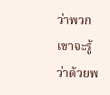ว่าพวกเขาจะรู้ว่าด้วยพ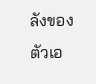ลังของตัวเอ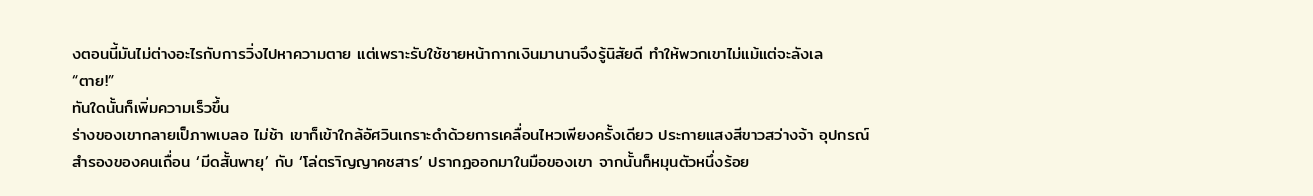งตอนนี้มันไม่ต่างอะไรกับการวิ่งไปหาความตาย แต่เพราะรับใช้ชายหน้ากากเงินมานานจึงรู้นิสัยดี ทำให้พวกเขาไม่แม้แต่จะลังเล
“ตาย!”
ทันใดนั้นก็เพิ่มความเร็วขึ้น
ร่างของเขากลายเป็ภาพเบลอ ไม่ช้า เขาก็เข้าใกล้อัศวินเกราะดำด้วยการเคลื่อนไหวเพียงครั้งเดียว ประกายแสงสีขาวสว่างจ้า อุปกรณ์สำรองของคนเถื่อน ‘มีดสั้นพายุ’ กับ ‘โล่ตราิญญาคชสาร’ ปรากฏออกมาในมือของเขา จากนั้นก็หมุนตัวหนึ่งร้อย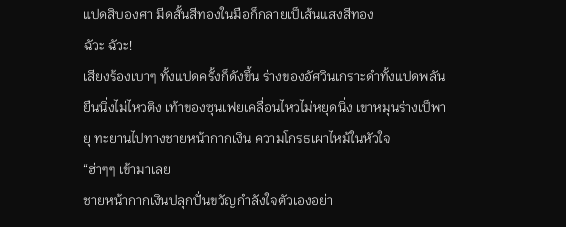แปดสิบองศา มีดสั้นสีทองในมือก็กลายเป็เส้นแสงสีทอง
ฉัวะ ฉัวะ!
เสียงร้องเบาๆ ทั้งแปดครั้งก็ดังขึ้น ร่างของอัศวินเกราะดำทั้งแปดพลันยืนนิ่งไม่ไหวติง เท้าของซุนเฟยเคลื่อนไหวไม่หยุดนิ่ง เขาหมุนร่างเป็พายุ ทะยานไปทางชายหน้ากากเงิน ความโกรธเผาไหม้ในหัวใจ
“ฮ่าๆๆ เข้ามาเลย
ชายหน้ากากเงินปลุกปั่นขวัญกำลังใจตัวเองอย่า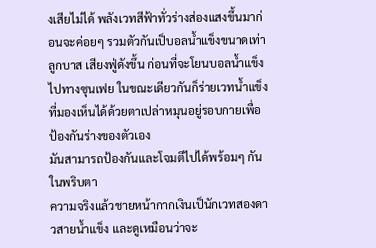งเสียไม่ได้ พลังเวทสีฟ้าทั่วร่างส่องแสงขึ้นมาก่อนจะค่อยๆ รวมตัวกันเป็บอลน้ำแข็งขนาดเท่าลูกบาส เสียงฟู่ดังขึ้น ก่อนที่จะโยนบอลน้ำแข็งไปทางซุนเฟย ในขณะเดียวกันก็ร่ายเวทน้ำแข็งที่มองเห็นได้ด้วยตาเปล่าหมุนอยู่รอบกายเพื่อป้องกันร่างของตัวเอง
มันสามารถป้องกันและโจมตีไปได้พร้อมๆ กันในพริบตา
ความจริงแล้วชายหน้ากากเงินเป็นักเวทสองดาวสายน้ำแข็ง และดูเหมือนว่าจะ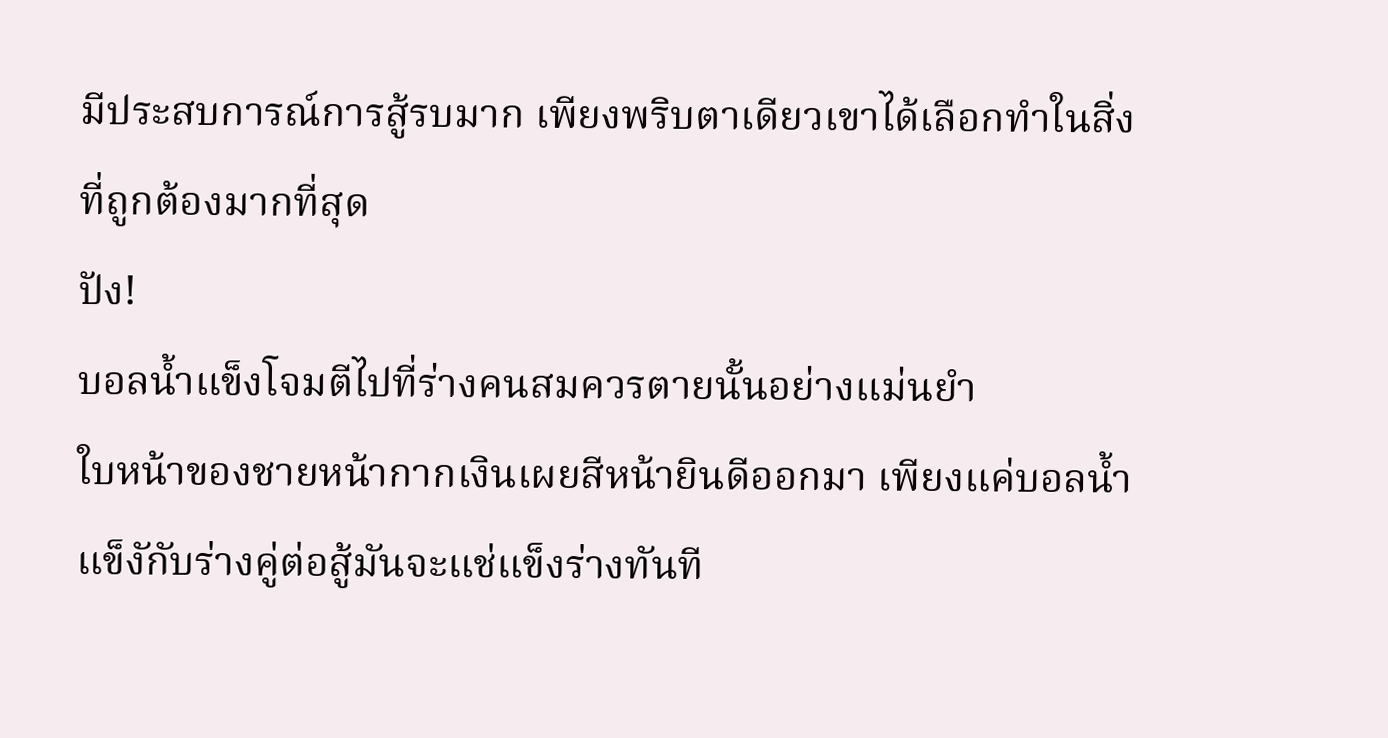มีประสบการณ์การสู้รบมาก เพียงพริบตาเดียวเขาได้เลือกทำในสิ่งที่ถูกต้องมากที่สุด
ปัง!
บอลน้ำแข็งโจมตีไปที่ร่างคนสมควรตายนั้นอย่างแม่นยำ
ใบหน้าของชายหน้ากากเงินเผยสีหน้ายินดีออกมา เพียงแค่บอลน้ำแข็งักับร่างคู่ต่อสู้มันจะแช่แข็งร่างทันที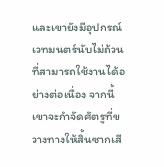และเขายังมีอุปกรณ์เวทมนตร์นับไม่ถ้วนที่สามารถใช้งานได้อย่างต่อเนื่อง จากนี้เขาจะกำจัดศัตรูที่ขวางทางให้สิ้นซากเสี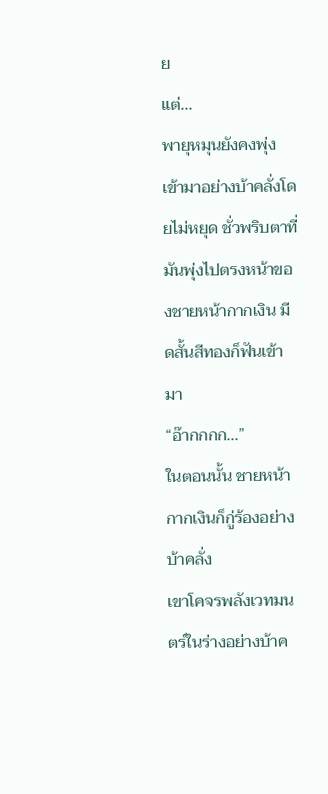ย
แต่...
พายุหมุนยังคงพุ่งเข้ามาอย่างบ้าคลั่งโดยไม่หยุด ชั่วพริบตาที่มันพุ่งไปตรงหน้าของชายหน้ากากเงิน มีดสั้นสีทองก็ฟันเข้ามา
“อ๊ากกกก...”
ในตอนนั้น ชายหน้ากากเงินก็กู่ร้องอย่างบ้าคลั่ง
เขาโคจรพลังเวทมนตร์ในร่างอย่างบ้าค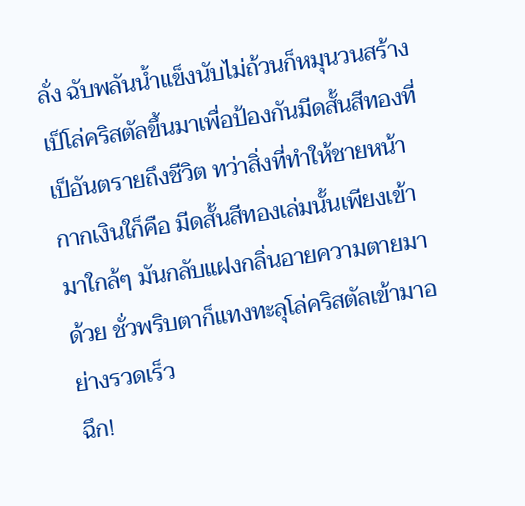ลั่ง ฉับพลันน้ำแข็งนับไม่ถ้วนก็หมุนวนสร้างเป็โล่คริสตัลขึ้นมาเพื่อป้องกันมีดสั้นสีทองที่เป็อันตรายถึงชีวิต ทว่าสิ่งที่ทำให้ชายหน้ากากเงินใก็คือ มีดสั้นสีทองเล่มนั้นเพียงเข้ามาใกล้ๆ มันกลับแฝงกลิ่นอายความตายมาด้วย ชั่วพริบตาก็แทงทะลุโล่คริสตัลเข้ามาอย่างรวดเร็ว
ฉึก!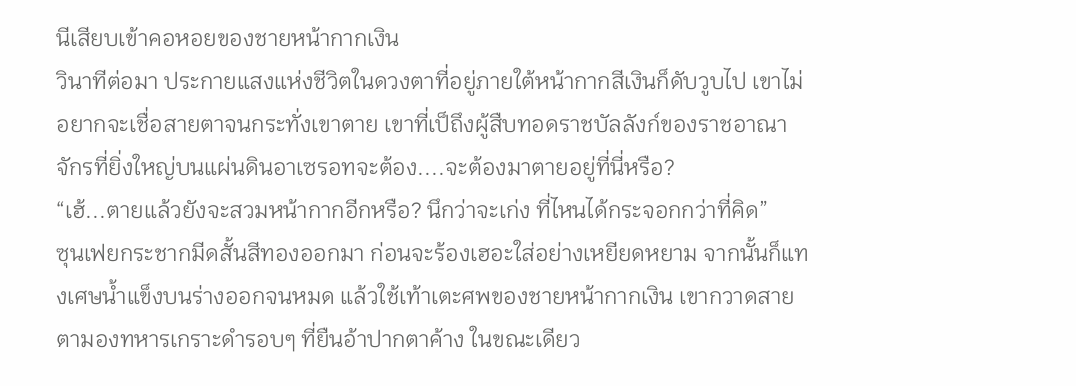นีเสียบเข้าคอหอยของชายหน้ากากเงิน
วินาทีต่อมา ประกายแสงแห่งชีวิตในดวงตาที่อยู่ภายใต้หน้ากากสีเงินก็ดับวูบไป เขาไม่อยากจะเชื่อสายตาจนกระทั่งเขาตาย เขาที่เป็ถึงผู้สืบทอดราชบัลลังก์ของราชอาณาจักรที่ยิ่งใหญ่บนแผ่นดินอาเซรอทจะต้อง....จะต้องมาตายอยู่ที่นี่หรือ?
“เฮ้...ตายแล้วยังจะสวมหน้ากากอีกหรือ? นึกว่าจะเก่ง ที่ไหนได้กระจอกกว่าที่คิด”
ซุนเฟยกระชากมีดสั้นสีทองออกมา ก่อนจะร้องเฮอะใส่อย่างเหยียดหยาม จากนั้นก็แทงเศษน้ำแข็งบนร่างออกจนหมด แล้วใช้เท้าเตะศพของชายหน้ากากเงิน เขากวาดสายตามองทหารเกราะดำรอบๆ ที่ยืนอ้าปากตาค้าง ในขณะเดียว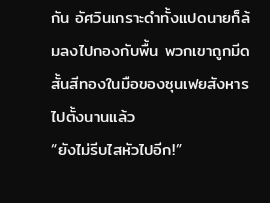กัน อัศวินเกราะดำทั้งแปดนายก็ล้มลงไปกองกับพื้น พวกเขาถูกมีดสั้นสีทองในมือของซุนเฟยสังหารไปตั้งนานแล้ว
“ยังไม่รีบไสหัวไปอีก!”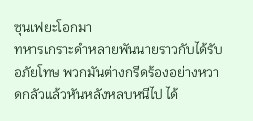ซุนเฟยะโอกมา
ทหารเกราะดำหลายพันนายราวกับได้รับอภัยโทษ พวกมันต่างกรีดร้องอย่างหวาดกลัวแล้วหันหลังหลบหนีไป ได้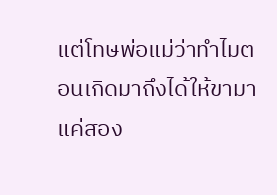แต่โทษพ่อแม่ว่าทำไมตอนเกิดมาถึงได้ให้ขามาแค่สอง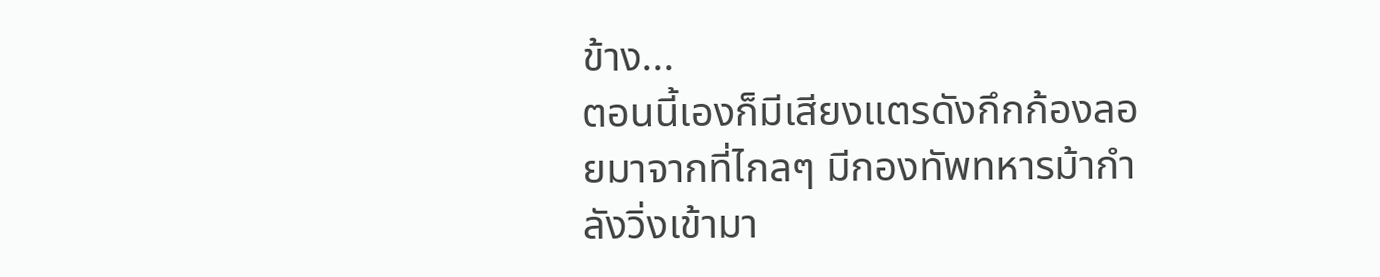ข้าง...
ตอนนี้เองก็มีเสียงแตรดังกึกก้องลอยมาจากที่ไกลๆ มีกองทัพทหารม้ากำลังวิ่งเข้ามา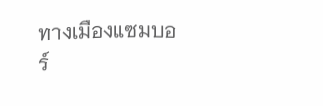ทางเมืองแซมบอร์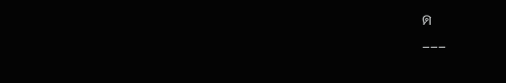ด
---